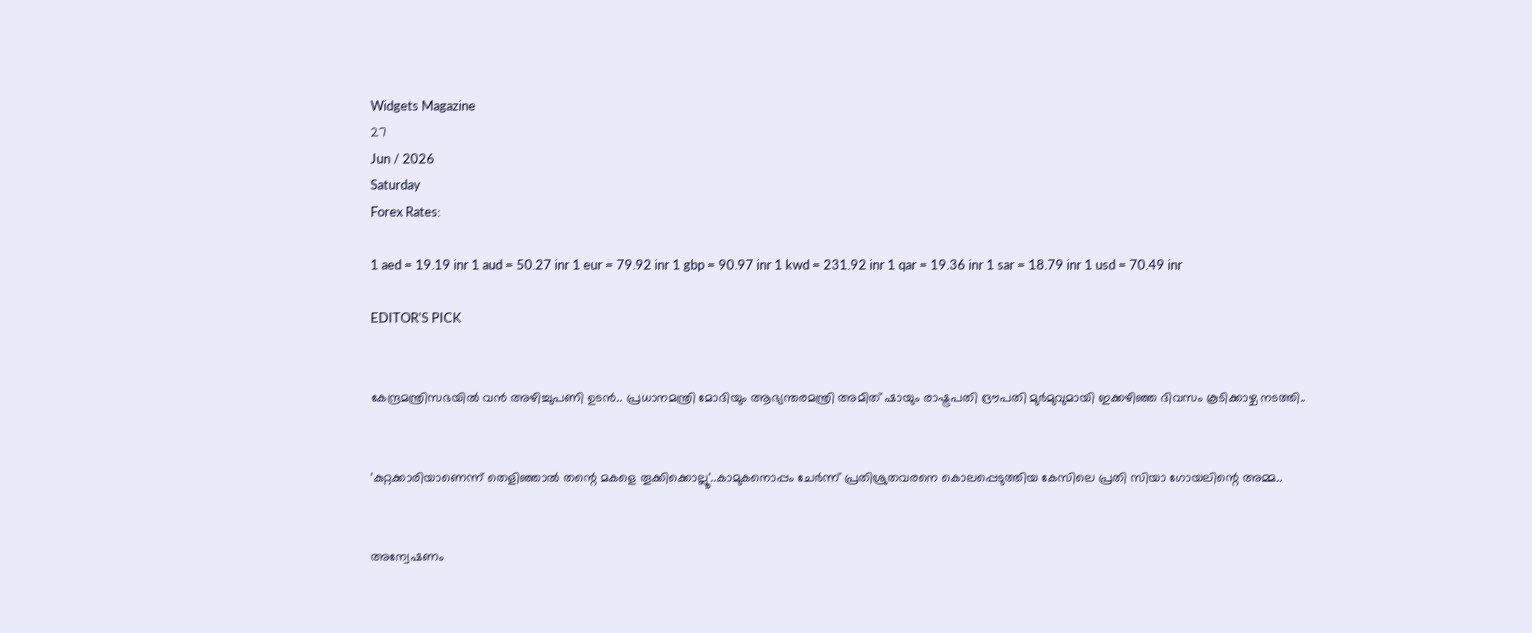Widgets Magazine
27
Jun / 2026
Saturday
Forex Rates:

1 aed = 19.19 inr 1 aud = 50.27 inr 1 eur = 79.92 inr 1 gbp = 90.97 inr 1 kwd = 231.92 inr 1 qar = 19.36 inr 1 sar = 18.79 inr 1 usd = 70.49 inr

EDITOR'S PICK


കേന്ദ്രമന്ത്രിസഭയിൽ വൻ അഴിച്ചുപണി ഉടൻ.. പ്രധാനമന്ത്രി മോദിയും ആഭ്യന്തരമന്ത്രി അമിത് ഷായും രാഷ്ട്രപതി ദ്രൗപതി മുർമുവുമായി ഇക്കഴിഞ്ഞ ദിവസം കൂടിക്കാഴ്ച നടത്തി..


'കുറ്റക്കാരിയാണെന്ന് തെളിഞ്ഞാൽ തന്റെ മകളെ തൂക്കിക്കൊല്ലൂ'..കാമുകനൊപ്പം ചേർന്ന് പ്രതിശ്രുതവരനെ കൊലപ്പെടുത്തിയ കേസിലെ പ്രതി സിയാ ഗോയലിന്റെ അമ്മ..


അന്വേഷണം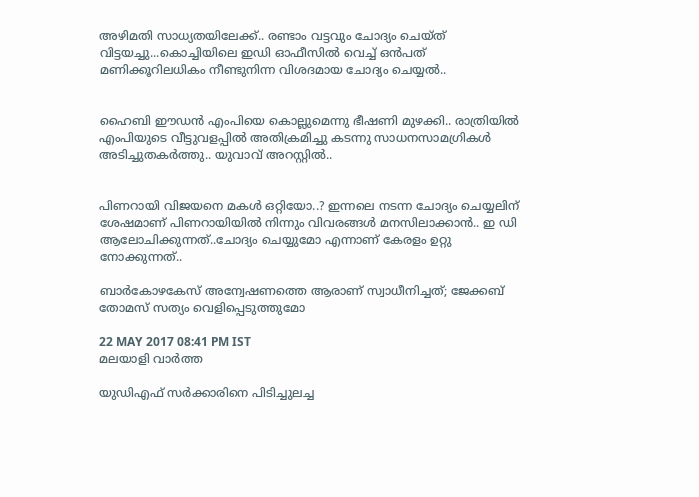അഴിമതി സാധ്യതയിലേക്ക്.. രണ്ടാം വട്ടവും ചോദ്യം ചെയ്ത് വിട്ടയച്ചു...കൊച്ചിയിലെ ഇഡി ഓഫീസില്‍ വെച്ച് ഒന്‍പത് മണിക്കൂറിലധികം നീണ്ടുനിന്ന വിശദമായ ചോദ്യം ചെയ്യൽ..


ഹൈബി ഈഡന്‍ എംപിയെ കൊല്ലുമെന്നു ഭീഷണി മുഴക്കി.. രാത്രിയില്‍ എംപിയുടെ വീട്ടുവളപ്പില്‍ അതിക്രമിച്ചു കടന്നു സാധനസാമഗ്രികള്‍ അടിച്ചുതകര്‍ത്തു.. യുവാവ് അറസ്റ്റില്‍..


പിണറായി വിജയനെ മകൾ ഒറ്റിയോ..? ഇന്നലെ നടന്ന ചോദ്യം ചെയ്യലിന് ശേഷമാണ് പിണറായിയിൽ നിന്നും വിവരങ്ങൾ മനസിലാക്കാൻ.. ഇ ഡി ആലോചിക്കുന്നത്..ചോദ്യം ചെയ്യുമോ എന്നാണ് കേരളം ഉറ്റു നോക്കുന്നത്..

ബാര്‍കോഴകേസ് അന്വേഷണത്തെ ആരാണ് സ്വാധീനിച്ചത്; ജേക്കബ് തോമസ് സത്യം വെളിപ്പെടുത്തുമോ

22 MAY 2017 08:41 PM IST
മലയാളി വാര്‍ത്ത

യുഡിഎഫ് സര്‍ക്കാരിനെ പിടിച്ചുലച്ച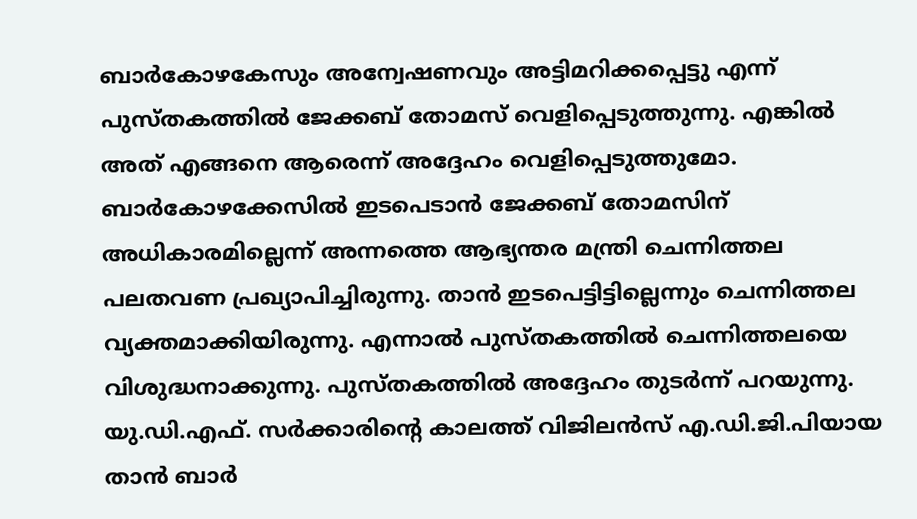ബാര്‍കോഴകേസും അന്വേഷണവും അട്ടിമറിക്കപ്പെട്ടു എന്ന് പുസ്തകത്തില്‍ ജേക്കബ് തോമസ് വെളിപ്പെടുത്തുന്നു. എങ്കില്‍ അത് എങ്ങനെ ആരെന്ന് അദ്ദേഹം വെളിപ്പെടുത്തുമോ. ബാര്‍കോഴക്കേസില്‍ ഇടപെടാന്‍ ജേക്കബ് തോമസിന് അധികാരമില്ലെന്ന് അന്നത്തെ ആഭ്യന്തര മന്ത്രി ചെന്നിത്തല പലതവണ പ്രഖ്യാപിച്ചിരുന്നു. താന്‍ ഇടപെട്ടിട്ടില്ലെന്നും ചെന്നിത്തല വ്യക്തമാക്കിയിരുന്നു. എന്നാല്‍ പുസ്തകത്തില്‍ ചെന്നിത്തലയെ വിശുദ്ധനാക്കുന്നു. പുസ്തകത്തില്‍ അദ്ദേഹം തുടര്‍ന്ന് പറയുന്നു.
യു.ഡി.എഫ്. സര്‍ക്കാരിന്റെ കാലത്ത് വിജിലന്‍സ് എ.ഡി.ജി.പിയായ താന്‍ ബാര്‍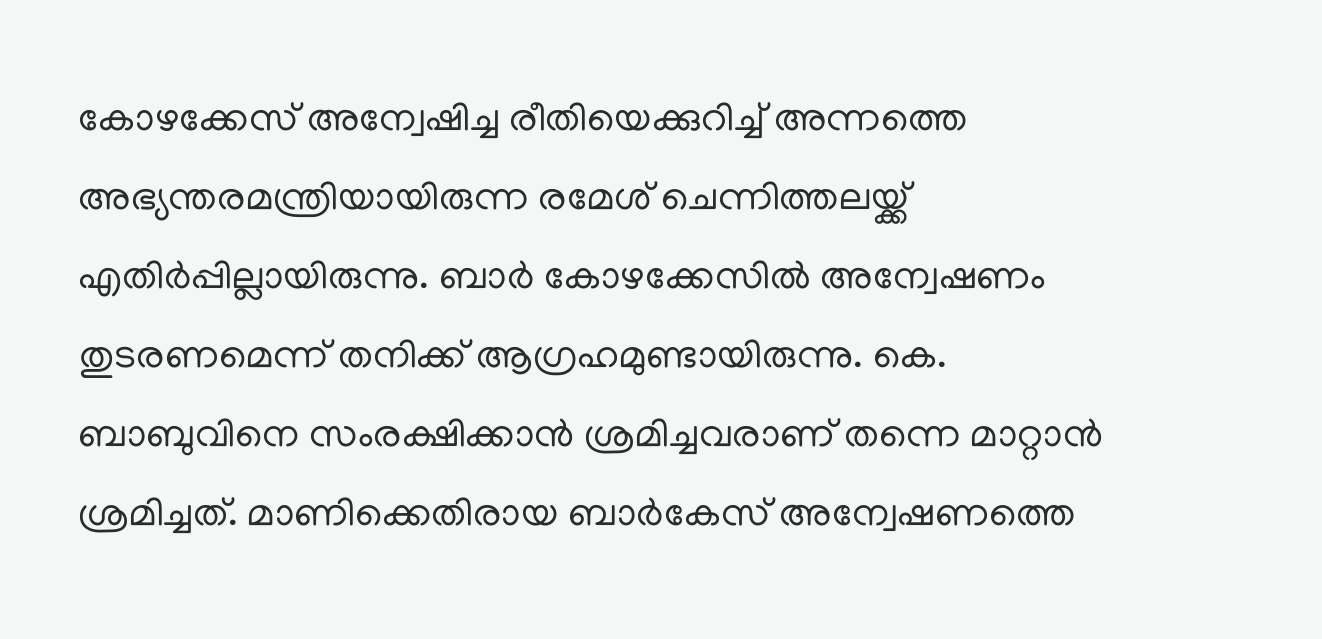കോഴക്കേസ് അന്വേഷിച്ച രീതിയെക്കുറിച്ച് അന്നത്തെ അഭ്യന്തരമന്ത്രിയായിരുന്ന രമേശ് ചെന്നിത്തലയ്ക്ക് എതിര്‍പ്പില്ലായിരുന്നു. ബാര്‍ കോഴക്കേസില്‍ അന്വേഷണം തുടരണമെന്ന് തനിക്ക് ആഗ്രഹമുണ്ടായിരുന്നു. കെ. ബാബുവിനെ സംരക്ഷിക്കാന്‍ ശ്രമിച്ചവരാണ് തന്നെ മാറ്റാന്‍ ശ്രമിച്ചത്. മാണിക്കെതിരായ ബാര്‍കേസ് അന്വേഷണത്തെ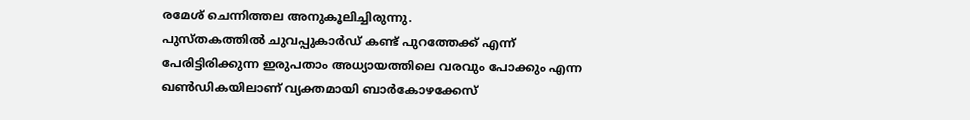രമേശ് ചെന്നിത്തല അനുകൂലിച്ചിരുന്നു.
പുസ്തകത്തില്‍ ചുവപ്പുകാര്‍ഡ് കണ്ട് പുറത്തേക്ക് എന്ന് പേരിട്ടിരിക്കുന്ന ഇരുപതാം അധ്യായത്തിലെ വരവും പോക്കും എന്ന ഖണ്‍ഡികയിലാണ് വ്യക്തമായി ബാര്‍കോഴക്കേസ്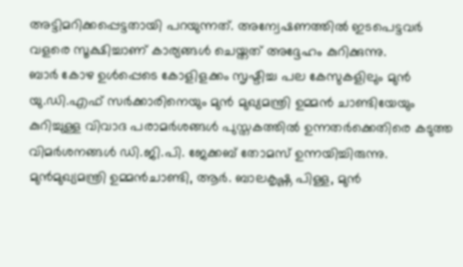അട്ടിമറിക്കപ്പെട്ടതായി പറയുന്നത്. അന്വേഷണത്തില്‍ ഇടപെട്ടവര്‍ വളരെ സൂക്ഷിച്ചാണ് കാര്യങ്ങള്‍ ചെയ്തത് അദ്ദേഹം കുറിക്കുന്നു.
ബാര്‍ കോഴ ഉള്‍പ്പെടെ കോളിളക്കം സൃഷ്ടിച്ച പല കേസുകളിലും മുന്‍ യു.ഡി.എഫ് സര്‍ക്കാരിനെയും മുന്‍ മുഖ്യമന്ത്രി ഉമ്മന്‍ ചാണ്ടിയേയും കുറിച്ചുള്ള വിവാദ പരാമര്‍ശങ്ങള്‍ പുസ്തകത്തില്‍ ഉന്നതര്‍ക്കെതിരെ കടുത്ത വിമര്‍ശനങ്ങള്‍ ഡി.ജി.പി. ജേക്കബ് തോമസ് ഉന്നയിച്ചിരുന്നു. മുന്‍മുഖ്യമന്ത്രി ഉമ്മന്‍ചാണ്ടി, ആര്‍. ബാലകൃഷ്ണ പിള്ള, മുന്‍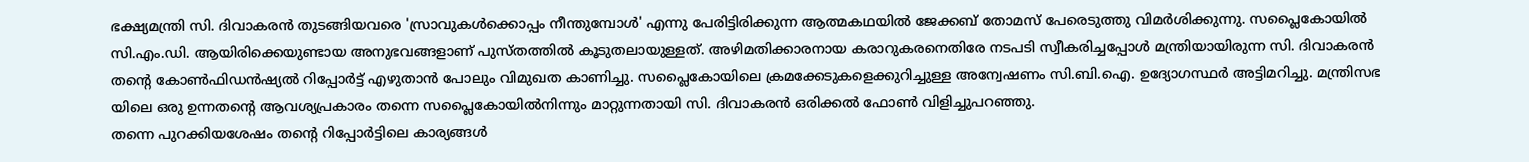ഭക്ഷ്യമന്ത്രി സി. ദിവാകരന്‍ തുടങ്ങിയവരെ 'സ്രാവുകള്‍ക്കൊപ്പം നീന്തുമ്പോള്‍' എന്നു പേരിട്ടിരിക്കുന്ന ആത്മകഥയില്‍ ജേക്കബ് തോമസ് പേരെടുത്തു വിമര്‍ശിക്കുന്നു. സപ്ലൈകോയില്‍ സി.എം.ഡി. ആയിരിക്കെയുണ്ടായ അനുഭവങ്ങളാണ് പുസ്തത്തില്‍ കൂടുതലായുള്ളത്. അഴിമതിക്കാരനായ കരാറുകരനെതിരേ നടപടി സ്വീകരിച്ചപ്പോള്‍ മന്ത്രിയായിരുന്ന സി. ദിവാകരന്‍ തന്റെ കോണ്‍ഫിഡന്‍ഷ്യല്‍ റിപ്പോര്‍ട്ട് എഴുതാന്‍ പോലും വിമുഖത കാണിച്ചു. സപ്ലൈകോയിലെ ക്രമക്കേടുകളെക്കുറിച്ചുള്ള അന്വേഷണം സി.ബി.ഐ. ഉദ്യോഗസ്ഥര്‍ അട്ടിമറിച്ചു. മന്ത്രിസഭ യിലെ ഒരു ഉന്നതന്റെ ആവശ്യപ്രകാരം തന്നെ സപ്ലൈകോയില്‍നിന്നും മാറ്റുന്നതായി സി. ദിവാകരന്‍ ഒരിക്കല്‍ ഫോണ്‍ വിളിച്ചുപറഞ്ഞു.
തന്നെ പുറക്കിയശേഷം തന്റെ റിപ്പോര്‍ട്ടിലെ കാര്യങ്ങള്‍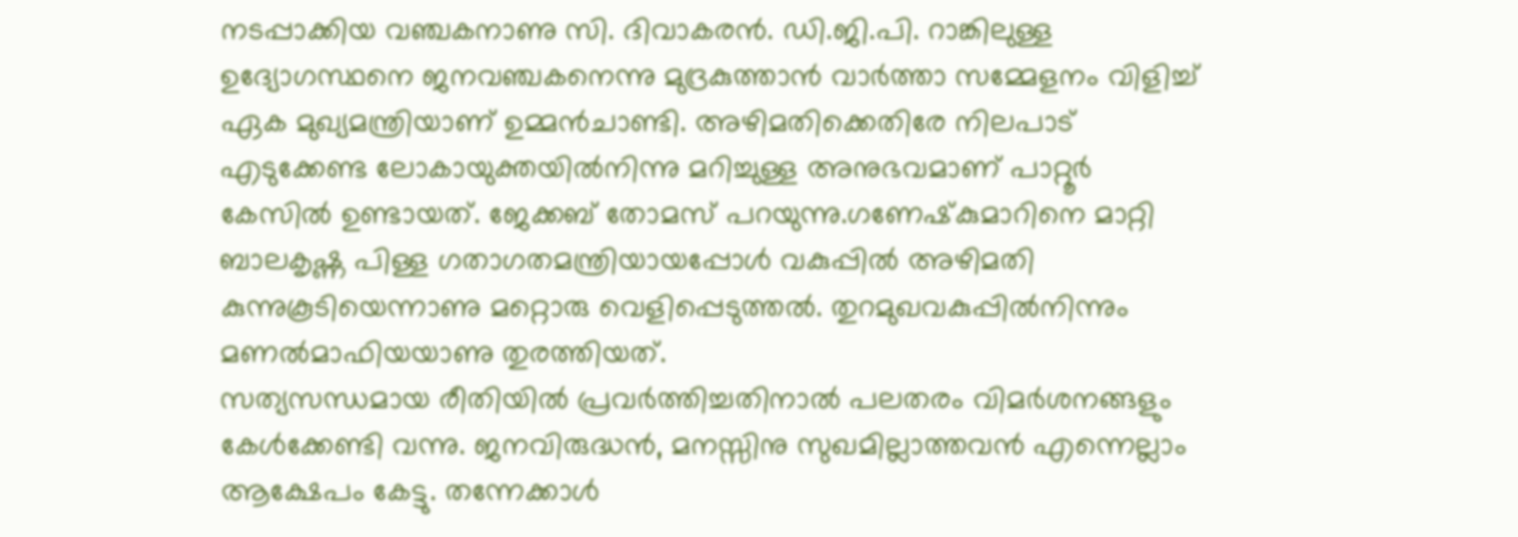നടപ്പാക്കിയ വഞ്ചകനാണു സി. ദിവാകരന്‍. ഡി.ജി.പി. റാങ്കിലുള്ള ഉദ്യോഗസ്ഥനെ ജനവഞ്ചകനെന്നു മുദ്രകുത്താന്‍ വാര്‍ത്താ സമ്മേളനം വിളിച്ച് ഏക മുഖ്യമന്ത്രിയാണ് ഉമ്മന്‍ചാണ്ടി. അഴിമതിക്കെതിരേ നിലപാട് എടുക്കേണ്ട ലോകായുക്തയില്‍നിന്നു മറിച്ചുള്ള അനുഭവമാണ് പാറ്റൂര്‍ കേസില്‍ ഉണ്ടായത്. ജേക്കബ് തോമസ് പറയുന്നു.ഗണേഷ്‌കുമാറിനെ മാറ്റി ബാലകൃഷ്ണ പിള്ള ഗതാഗതമന്ത്രിയായപ്പോള്‍ വകുപ്പില്‍ അഴിമതി കുന്നുകൂടിയെന്നാണു മറ്റൊരു വെളിപ്പെടുത്തല്‍. തുറമുഖവകുപ്പില്‍നിന്നും മണല്‍മാഫിയയാണു തുരത്തിയത്.
സത്യസന്ധമായ രീതിയില്‍ പ്രവര്‍ത്തിച്ചതിനാല്‍ പലതരം വിമര്‍ശനങ്ങളും കേള്‍ക്കേണ്ടി വന്നു. ജനവിരുദ്ധന്‍, മനസ്സിനു സുഖമില്ലാത്തവന്‍ എന്നെല്ലാം ആക്ഷേപം കേട്ടു. തന്നേക്കാള്‍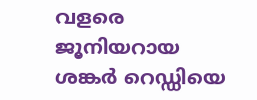വളരെ ജൂനിയറായ ശങ്കര്‍ റെഡ്ഡിയെ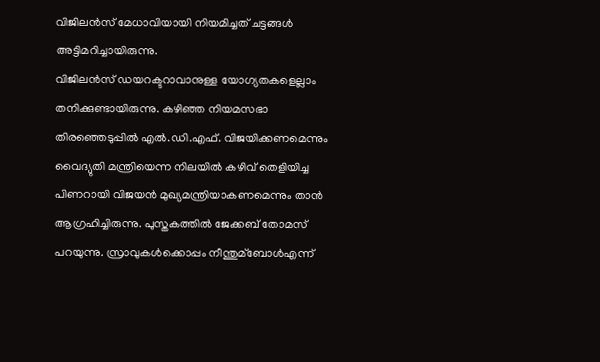വിജിലന്‍സ് മേധാവിയായി നിയമിച്ചത് ചട്ടങ്ങള്‍ അട്ടിമറിച്ചായിരുന്നു.
വിജിലന്‍സ് ഡയറക്ടറാവാനുള്ള യോഗ്യതകളെല്ലാം തനിക്കുണ്ടായിരുന്നു. കഴിഞ്ഞ നിയമസഭാ തിരഞ്ഞെടുപ്പില്‍ എല്‍.ഡി.എഫ്. വിജയിക്കണമെന്നും വൈദ്യുതി മന്ത്രിയെന്ന നിലയില്‍ കഴിവ് തെളിയിച്ച പിണറായി വിജയന്‍ മുഖ്യമന്ത്രിയാകണമെന്നും താന്‍ ആഗ്രഹിച്ചിരുന്നു. പുസ്തകത്തില്‍ ജേക്കബ് തോമസ് പറയുന്നു. സ്രാവുകള്‍ക്കൊപ്പം നീന്തുമ്‌ബോള്‍എന്ന്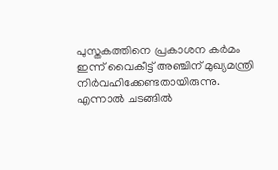പുസ്തകത്തിനെ പ്രകാശന കര്‍മം ഇന്ന് വൈകീട്ട് അഞ്ചിന് മുഖ്യമന്ത്രി നിര്‍വഹിക്കേണ്ടതായിരുന്നു. എന്നാല്‍ ചടങ്ങില്‍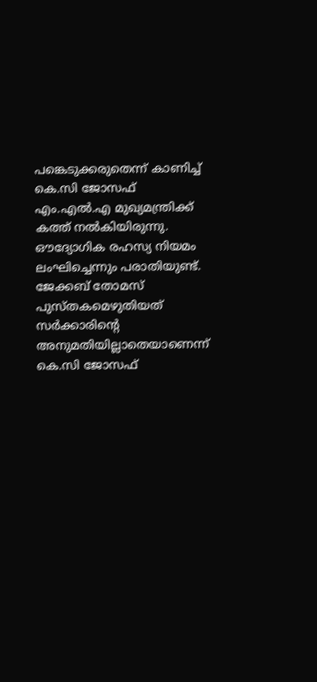പങ്കെടുക്കരുതെന്ന് കാണിച്ച് കെ.സി ജോസഫ് എം.എല്‍.എ മുഖ്യമന്ത്രിക്ക് കത്ത് നല്‍കിയിരുന്നു. ഔദ്യോഗിക രഹസ്യ നിയമം ലംഘിച്ചെന്നും പരാതിയുണ്ട്. ജേക്കബ് തോമസ് പുസ്തകമെഴുതിയത് സര്‍ക്കാരിന്റെ അനുമതിയില്ലാതെയാണെന്ന് കെ.സി ജോസഫ്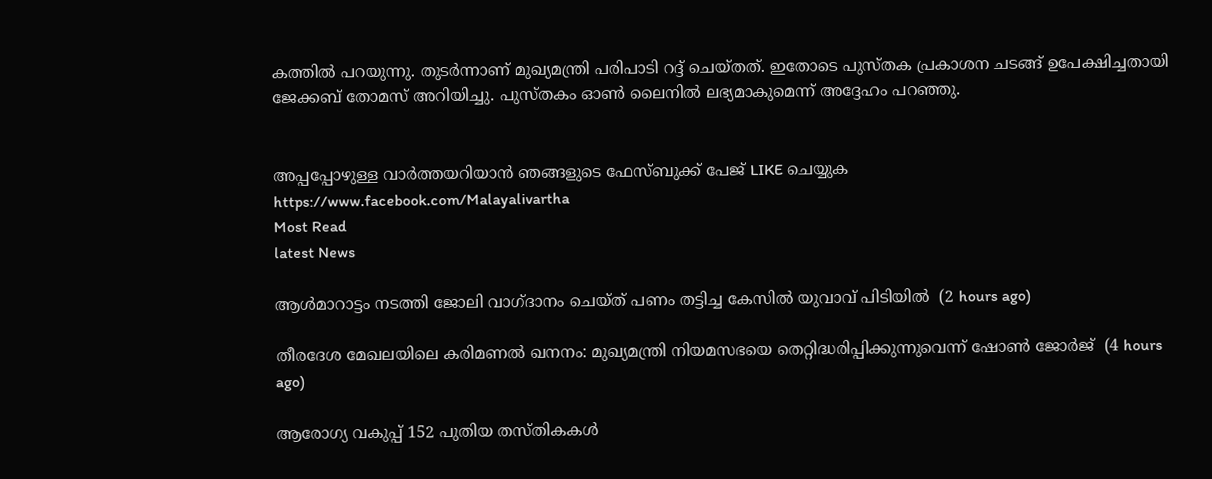കത്തില്‍ പറയുന്നു. തുടര്‍ന്നാണ് മുഖ്യമന്ത്രി പരിപാടി റദ്ദ് ചെയ്തത്. ഇതോടെ പുസ്തക പ്രകാശന ചടങ്ങ് ഉപേക്ഷിച്ചതായി ജേക്കബ് തോമസ് അറിയിച്ചു. പുസ്തകം ഓണ്‍ ലൈനില്‍ ലഭ്യമാകുമെന്ന് അദ്ദേഹം പറഞ്ഞു.


അപ്പപ്പോഴുള്ള വാര്‍ത്തയറിയാന്‍ ഞങ്ങളുടെ ഫേസ്‌ബുക്ക്‌ പേജ് LIKE ചെയ്യുക
https://www.facebook.com/Malayalivartha
Most Read
latest News

ആള്‍മാറാട്ടം നടത്തി ജോലി വാഗ്ദാനം ചെയ്ത് പണം തട്ടിച്ച കേസില്‍ യുവാവ് പിടിയില്‍  (2 hours ago)

തീരദേശ മേഖലയിലെ കരിമണല്‍ ഖനനം: മുഖ്യമന്ത്രി നിയമസഭയെ തെറ്റിദ്ധരിപ്പിക്കുന്നുവെന്ന് ഷോണ്‍ ജോര്‍ജ്  (4 hours ago)

ആരോഗ്യ വകുപ്പ് 152 പുതിയ തസ്തികകള്‍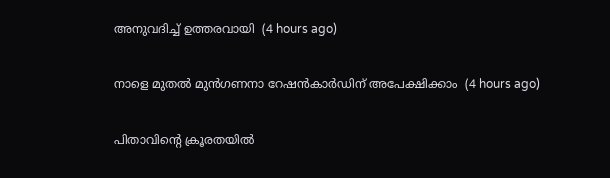അനുവദിച്ച് ഉത്തരവായി  (4 hours ago)

നാളെ മുതല്‍ മുന്‍ഗണനാ റേഷന്‍കാര്‍ഡിന് അപേക്ഷിക്കാം  (4 hours ago)

പിതാവിന്റെ ക്രൂരതയില്‍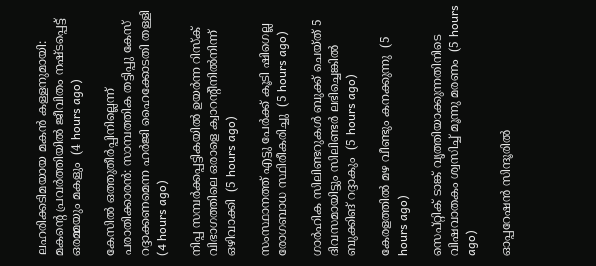ലഹരിക്കടിമയായ മകന്‍ കള്ളനുമായി: മകന്റെ പ്രവര്‍ത്തിയില്‍ ജീവിതം നഷ്ടപ്പെട്ട് ഒരമ്മയും മകളും  (4 hours ago)

കേസില്‍ ഒത്തുതീര്‍പ്പിനില്ലെന്ന് പരാതിക്കാരന്‍: സാമ്പത്തിക തട്ടിപ്പു കേസ് റദ്ദാക്കണമെന്ന ഹര്‍ജി ഹൈക്കോടതി തള്ളി  (4 hours ago)

നിപ്പ സമ്പര്‍ക്കപ്പട്ടികയില്‍ ഉയര്‍ന്ന റിസ്‌ക് വിഭാഗത്തിലെ ഒരാളെ ക്വാറന്റീനില്‍നിന്ന് ഒഴിവാക്കി  (5 hours ago)

സംസ്ഥാനത്ത് എട്ടു പേര്‍ക്ക് കൂടി ഷിഗെല്ല രോഗബാധ സ്ഥിരീകരിച്ചു  (5 hours ago)

ഗാര്‍ഹിക സിലിണ്ടറുകള്‍ ബുക്ക് ചെയ്ത് 5 ദിവസമായിട്ടും സിലിണ്ടര്‍ ലഭിച്ചെങ്കില്‍ ബുക്കിങ് റദ്ദാകും  (5 hours ago)

കേരളത്തില്‍ മഴ വീണ്ടും കനക്കുന്നു  (5 hours ago)

സെപ്റ്റിക് ടാങ്ക് വൃത്തിയാക്കുന്നതിനിടെ വിഷവാതകം ശ്വസിച്ച് മൂന്നു മരണം  (5 hours ago)

ഓപ്പറേഷന്‍ സിന്ദൂരില്‍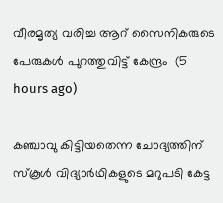വീരമൃത്യ വരിച്ച ആറ് സൈനികരുടെ പേരുകള്‍ പുറത്തുവിട്ട് കേന്ദ്രം  (5 hours ago)

കഞ്ചാവു കിട്ടിയതെന്ന ചോദ്യത്തിന് സ്‌കൂള്‍ വിദ്യാര്‍ഥികളുടെ മറുപടി കേട്ട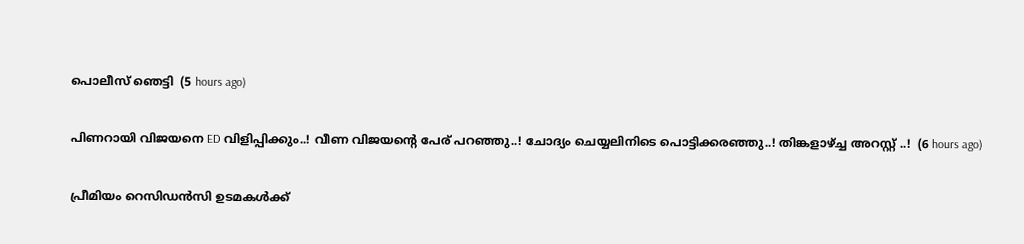പൊലീസ് ഞെട്ടി  (5 hours ago)

പിണറായി വിജയനെ ED വിളിപ്പിക്കും..! വീണ വിജയന്റെ പേര് പറഞ്ഞു..! ചോദ്യം ചെയ്യലിനിടെ പൊട്ടിക്കരഞ്ഞു..! തിങ്കളാഴ്ച്ച അറസ്റ്റ് ..!  (6 hours ago)

പ്രീമിയം റെസിഡൻസി ഉടമകൾക്ക്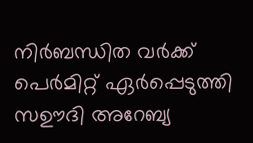നിർബന്ധിത വർക്ക് പെർമിറ്റ് ഏർപ്പെടുത്തി സഊദി അറേബ്യ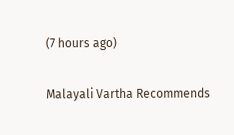(7 hours ago)

Malayali Vartha Recommends